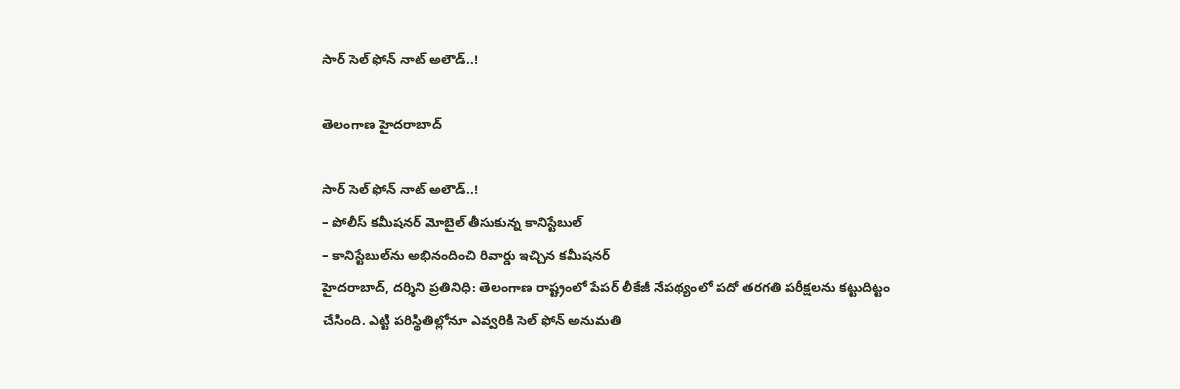సార్ సెల్‌ ఫోన్‌ నాట్ అలౌడ్..!

తెలంగాణ హైదరాబాద్

సార్ సెల్‌ ఫోన్‌ నాట్ అలౌడ్..!
– పోలీస్‌ కమీషనర్‌ మోబైల్‌ తీసుకున్న కానిస్టేబుల్
– కానిస్టేబుల్‌ను అభినందించి రివార్డు ఇచ్చిన కమీషనర్‌
హైదరాబాద్, దర్శిని ప్రతినిధి: తెలంగాణ రాష్ట్రంలో పేపర్‌ లీకేజీ నేపథ్యంలో పదో తరగతి పరీక్షలను కట్టుదిట్టం చేసింది. ఎట్టి పరిస్థితిల్లోనూ ఎవ్వరికి సెల్‌ ఫోన్‌ అనుమతి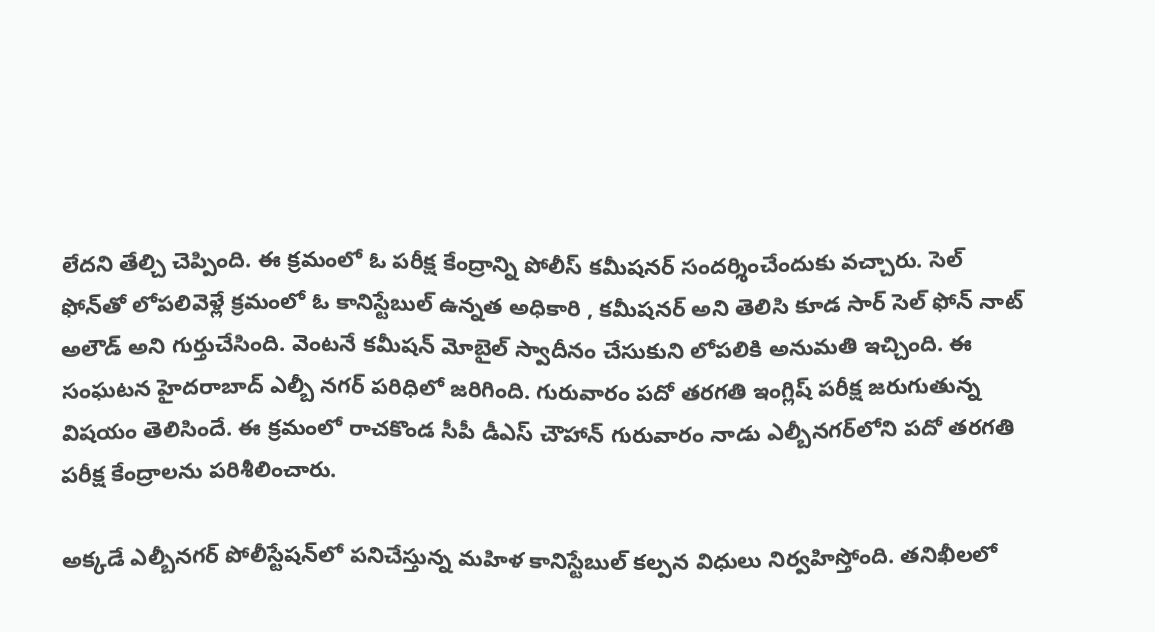లేదని తేల్చి చెప్పింది. ఈ క్రమంలో ఓ పరీక్ష కేంద్రాన్ని పోలీస్ కమీషనర్‌ సందర్శించేందుకు వచ్చారు. సెల్‌ ఫోన్‌తో లోపలివెళ్లే క్రమంలో ఓ కానిస్టేబుల్ ఉన్నత అధికారి , కమీషనర్‌ అని తెలిసి కూడ సార్‌ సెల్‌ ఫోన్‌ నాట్ అలౌడ్‌ అని గుర్తుచేసింది. వెంటనే కమీషన్ మోబైల్ స్వాదీనం చేసుకుని లోపలికి అనుమతి ఇచ్చింది. ఈ సంఘటన హైదరాబాద్‌ ఎల్బీ నగర్‌ పరిధిలో జరిగింది. గురువారం పదో తరగతి ఇంగ్లిష్‌ పరీక్ష జరుగుతున్న విషయం తెలిసిందే. ఈ క్రమంలో రాచకొండ సీపీ డీఎస్‌ చౌహాన్ గురువారం నాడు ఎల్బీనగర్‌లోని పదో తరగతి పరీక్ష కేంద్రాలను పరిశీలించారు.

అక్కడే ఎల్బీనగర్ పోలీస్టేషన్‌లో పనిచేస్తున్న మహిళ కానిస్టేబుల్ కల్పన విధులు నిర్వహిస్తోంది. తనిఖీలలో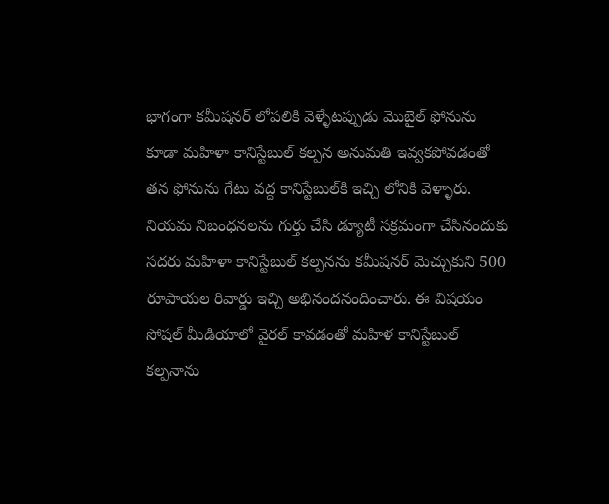భాగంగా కమీషనర్‌ లోపలికి వెళ్ళేటప్పుడు మొబైల్ ఫోనును కూడా మహిళా కానిస్టేబుల్ కల్పన అనుమతి ఇవ్వకపోవడంతో తన ఫోనును గేటు వద్ద కానిస్టేబుల్‌కి ఇచ్చి లోనికి వెళ్ళారు. నియమ నిబంధనలను గుర్తు చేసి డ్యూటీ సక్రమంగా చేసినందుకు సదరు మహిళా కానిస్టేబుల్ కల్పనను కమీషనర్‌ మెచ్చుకుని 500 రూపాయల రివార్డు ఇచ్చి అభినందనందించారు. ఈ విషయం సోషల్ మీడియాలో వైరల్ కావడంతో మహిళ కానిస్టేబుల్ కల్పనాను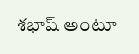శభాష్‌ అంటూ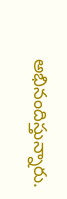అభినందిస్తున్నారు.